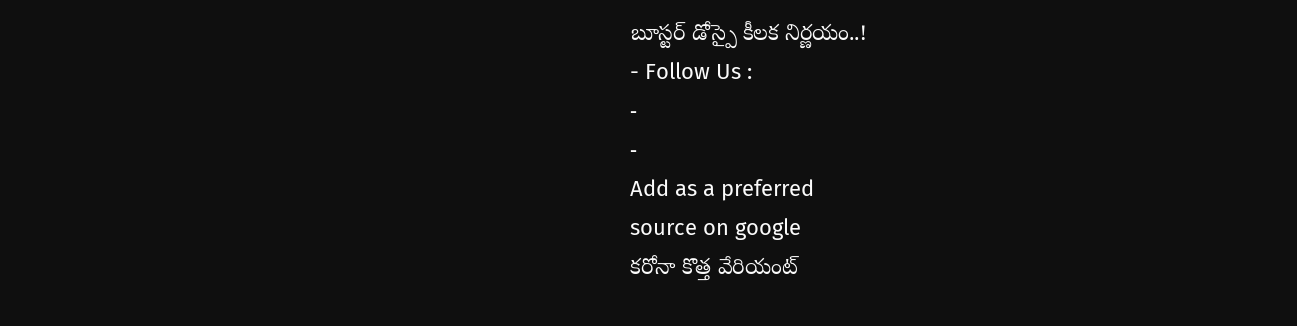బూస్టర్ డోస్పై కీలక నిర్ణయం..!
- Follow Us :
-
-
Add as a preferred
source on google
కరోనా కొత్త వేరియంట్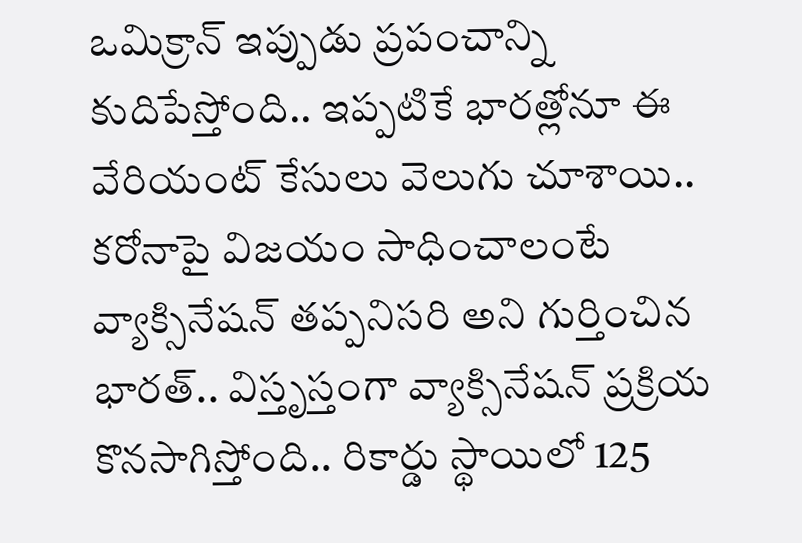ఒమిక్రాన్ ఇప్పుడు ప్రపంచాన్ని కుదిపేస్తోంది.. ఇప్పటికే భారత్లోనూ ఈ వేరియంట్ కేసులు వెలుగు చూశాయి.. కరోనాపై విజయం సాధించాలంటే వ్యాక్సినేషన్ తప్పనిసరి అని గుర్తించిన భారత్.. విస్తృస్తంగా వ్యాక్సినేషన్ ప్రక్రియ కొనసాగిస్తోంది.. రికార్డు స్థాయిలో 125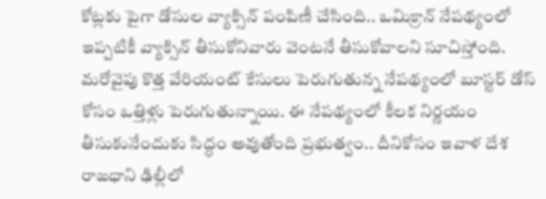కోట్లకు పైగా డోసుల వ్యాక్సిన్ పంపిణీ చేసింది.. ఒమిక్రాన్ నేపథ్యంలో ఇప్పటికీ వ్యాక్సిన్ తీసుకోనివారు వెంటనే తీసుకోవాలని సూచిస్తోంది. మరోవైపు కొత్త వేరియంట్ కేసులు పెరుగుతున్న నేపథ్యంలో బూస్టర్ డోస్ కోసం ఒత్తిళ్లు పెరుగుతున్నాయి. ఈ నేపథ్యంలో కీలక నిర్ణయం తీసుకునేందుకు సిద్ధం అవుతోంది ప్రభుత్వం.. దీనికోసం ఇవాళ దేశ రాజధాని ఢిల్లీలో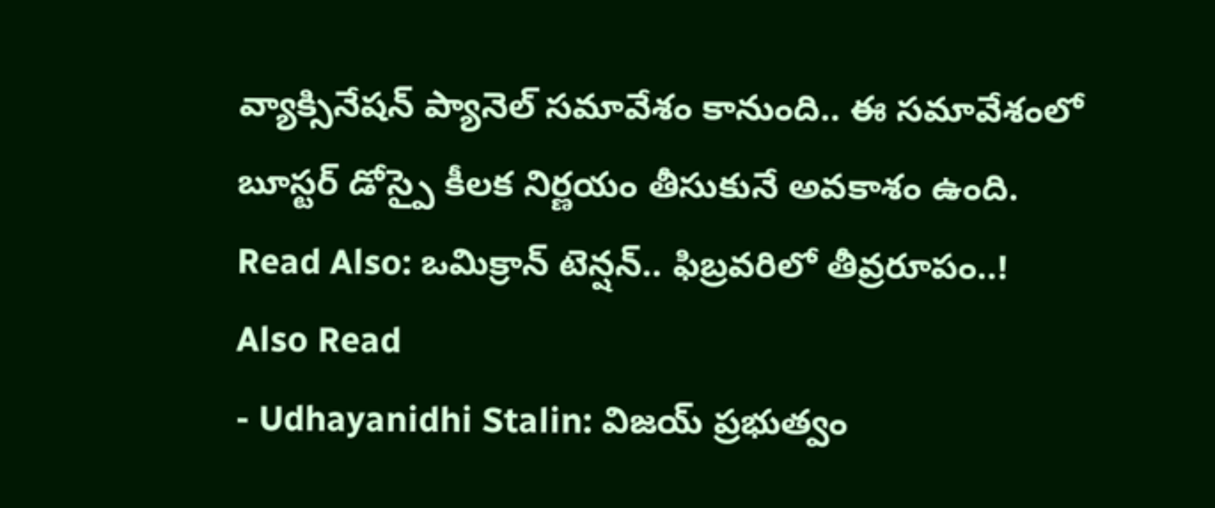వ్యాక్సినేషన్ ప్యానెల్ సమావేశం కానుంది.. ఈ సమావేశంలో బూస్టర్ డోస్పై కీలక నిర్ణయం తీసుకునే అవకాశం ఉంది.
Read Also: ఒమిక్రాన్ టెన్షన్.. ఫిబ్రవరిలో తీవ్రరూపం..!
Also Read
- Udhayanidhi Stalin: విజయ్ ప్రభుత్వం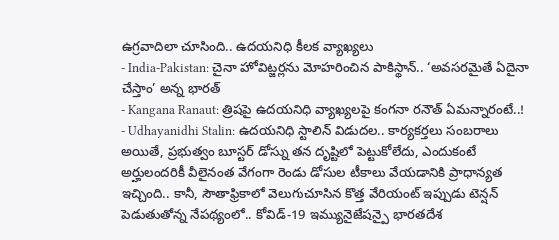ఉగ్రవాదిలా చూసింది.. ఉదయనిధి కీలక వ్యాఖ్యలు
- India-Pakistan: చైనా హోవిట్జర్లను మోహరించిన పాకిస్థాన్.. ‘అవసరమైతే ఏదైనా చేస్తాం’ అన్న భారత్
- Kangana Ranaut: త్రిషపై ఉదయనిధి వ్యాఖ్యలపై కంగనా రనౌత్ ఏమన్నారంటే..!
- Udhayanidhi Stalin: ఉదయనిధి స్టాలిన్ విడుదల.. కార్యకర్తలు సంబరాలు
అయితే, ప్రభుత్వం బూస్టర్ డోస్ను తన దృష్టిలో పెట్టుకోలేదు, ఎందుకంటే అర్హులందరికీ వీలైనంత వేగంగా రెండు డోసుల టీకాలు వేయడానికి ప్రాధాన్యత ఇచ్చింది.. కానీ, సౌతాఫ్రికాలో వెలుగుచూసిన కొత్త వేరియంట్ ఇప్పుడు టెన్షన్ పెడుతుతోన్న నేపథ్యంలో.. కోవిడ్-19 ఇమ్యునైజేషన్పై భారతదేశ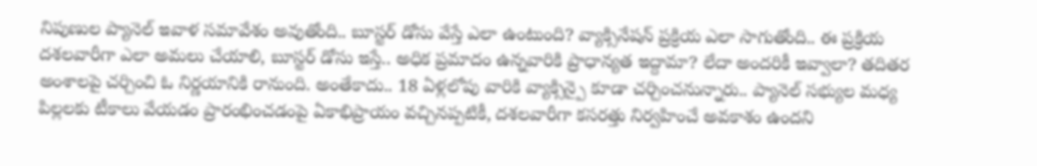నిపుణుల ప్యానెల్ ఇవాళ సమావేశం అవుతోంది.. బూస్టర్ డోసు వేస్తే ఎలా ఉంటుంది? వ్యాక్సినేషన్ ప్రక్రియ ఎలా సాగుతోంది.. ఈ ప్రక్రియ దశలవారీగా ఎలా అమలు చేయాలి, బూస్టర్ డోసు ఇస్తే.. అధిక ప్రమాదం ఉన్నవారికి ప్రాధాన్యత ఇద్దామా? లేదా అందరికీ ఇవ్వాలా? తదితర అంశాలపై చర్చించి ఓ నిర్ణయానికి రానుంది. అంతేకాదు.. 18 ఏళ్లలోపు వారికి వ్యాక్సిన్పై కూడా చర్చించనున్నారు.. ప్యానెల్ సభ్యుల మధ్య పిల్లలకు టీకాలు వేయడం ప్రారంభించడంపై ఏకాభిప్రాయం వచ్చినప్పటికీ, దశలవారీగా కసరత్తు నిర్వహించే అవకాశం ఉందని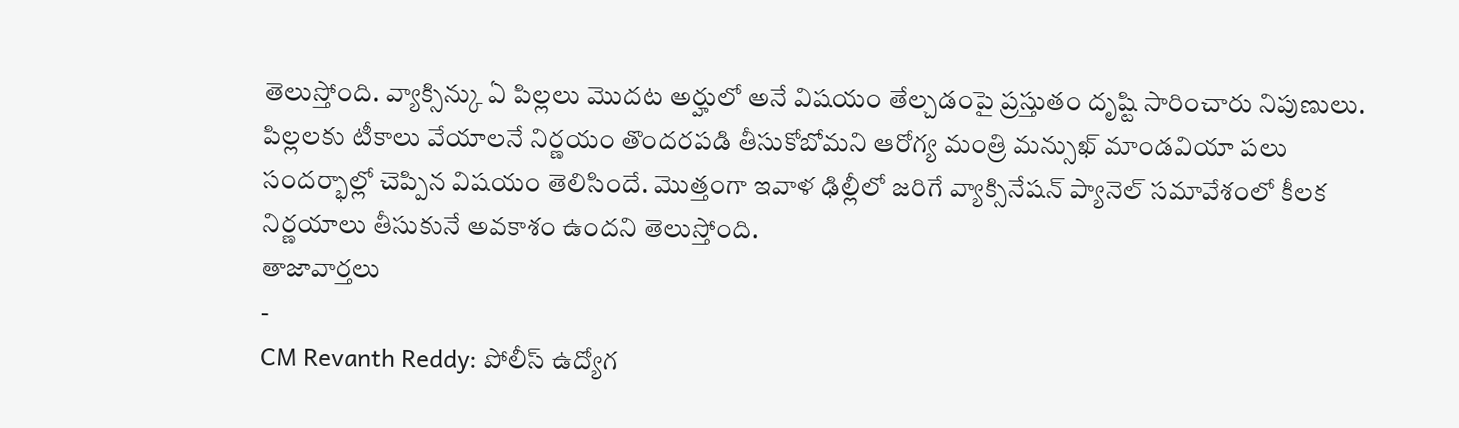తెలుస్తోంది. వ్యాక్సిన్కు ఏ పిల్లలు మొదట అర్హులో అనే విషయం తేల్చడంపై ప్రస్తుతం దృష్టి సారించారు నిపుణులు. పిల్లలకు టీకాలు వేయాలనే నిర్ణయం తొందరపడి తీసుకోబోమని ఆరోగ్య మంత్రి మన్సుఖ్ మాండవియా పలు సందర్భాల్లో చెప్పిన విషయం తెలిసిందే. మొత్తంగా ఇవాళ ఢిల్లీలో జరిగే వ్యాక్సినేషన్ ప్యానెల్ సమావేశంలో కీలక నిర్ణయాలు తీసుకునే అవకాశం ఉందని తెలుస్తోంది.
తాజావార్తలు
-
CM Revanth Reddy: పోలీస్ ఉద్యోగ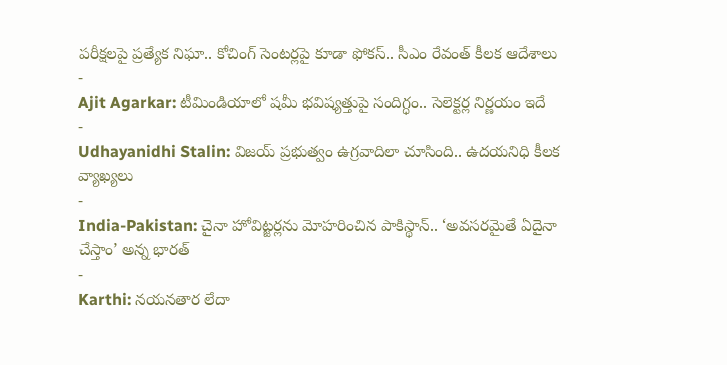పరీక్షలపై ప్రత్యేక నిఘా.. కోచింగ్ సెంటర్లపై కూడా ఫోకస్.. సీఎం రేవంత్ కీలక ఆదేశాలు
-
Ajit Agarkar: టీమిండియాలో షమీ భవిష్యత్తుపై సందిగ్ధం.. సెలెక్టర్ల నిర్ణయం ఇదే
-
Udhayanidhi Stalin: విజయ్ ప్రభుత్వం ఉగ్రవాదిలా చూసింది.. ఉదయనిధి కీలక వ్యాఖ్యలు
-
India-Pakistan: చైనా హోవిట్జర్లను మోహరించిన పాకిస్థాన్.. ‘అవసరమైతే ఏదైనా చేస్తాం’ అన్న భారత్
-
Karthi: నయనతార లేదా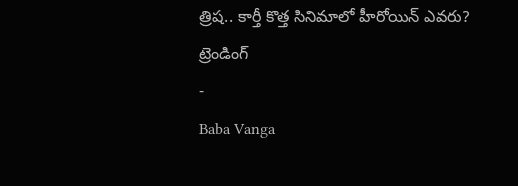త్రిష.. కార్తీ కొత్త సినిమాలో హీరోయిన్ ఎవరు?
ట్రెండింగ్
-
Baba Vanga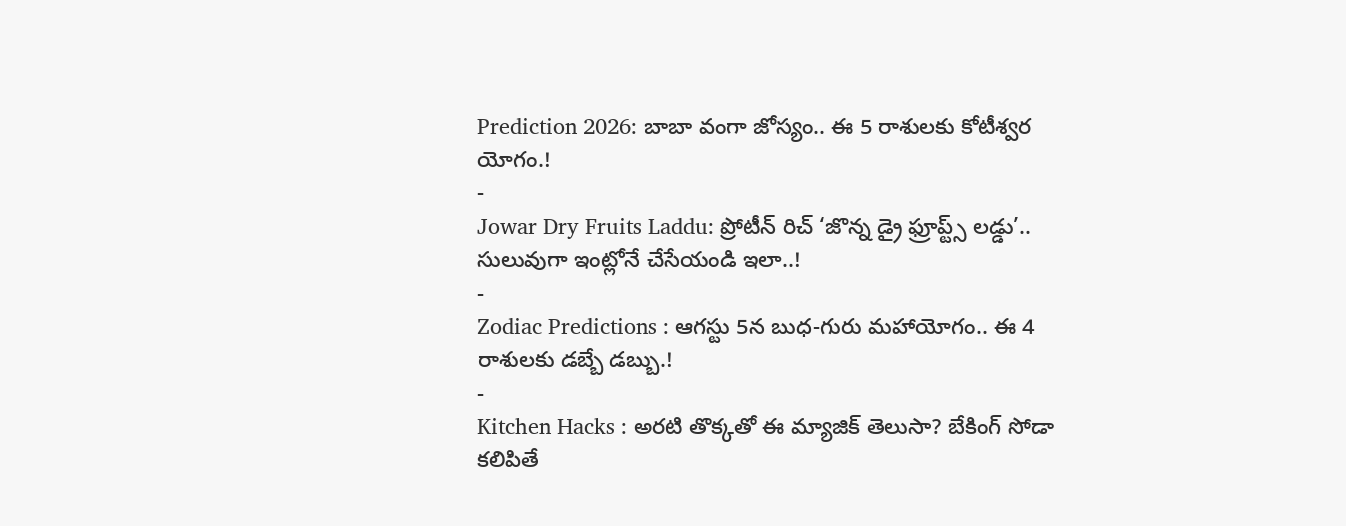Prediction 2026: బాబా వంగా జోస్యం.. ఈ 5 రాశులకు కోటీశ్వర యోగం.!
-
Jowar Dry Fruits Laddu: ప్రోటీన్ రిచ్ ‘జొన్న డ్రై ఫ్రూప్ట్స్ లడ్డు’.. సులువుగా ఇంట్లోనే చేసేయండి ఇలా..!
-
Zodiac Predictions : ఆగస్టు 5న బుధ-గురు మహాయోగం.. ఈ 4 రాశులకు డబ్బే డబ్బు.!
-
Kitchen Hacks : అరటి తొక్కతో ఈ మ్యాజిక్ తెలుసా? బేకింగ్ సోడా కలిపితే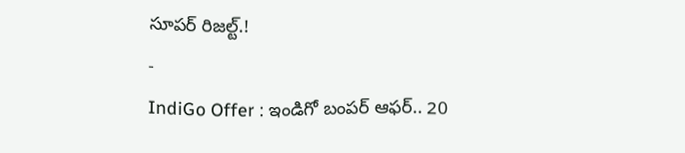సూపర్ రిజల్ట్.!
-
IndiGo Offer : ఇండిగో బంపర్ ఆఫర్.. 20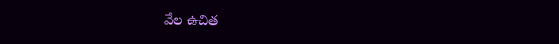వేల ఉచిత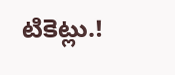టికెట్లు.!